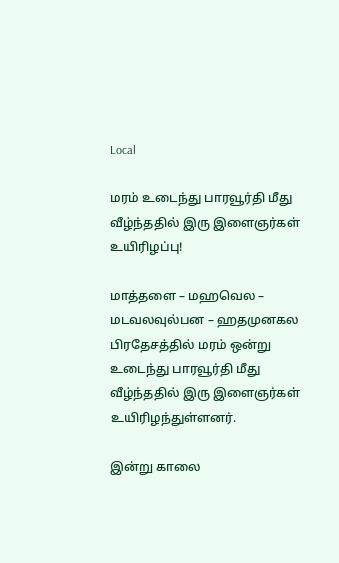Local

மரம் உடைந்து பாரவூர்தி மீது வீழ்ந்ததில் இரு இளைஞர்கள் உயிரிழப்பு!

மாத்தளை – மஹவெல – மடவலவுல்பன – ஹதமுனகல பிரதேசத்தில் மரம் ஒன்று உடைந்து பாரவூர்தி மீது வீழ்ந்ததில் இரு இளைஞர்கள் உயிரிழந்துள்ளனர்.

இன்று காலை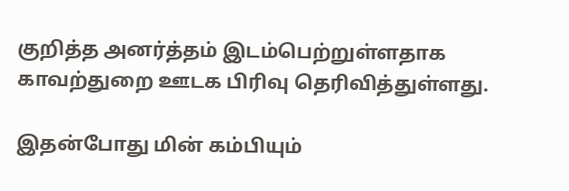குறித்த அனர்த்தம் இடம்பெற்றுள்ளதாக காவற்துறை ஊடக பிரிவு தெரிவித்துள்ளது.

இதன்போது மின் கம்பியும்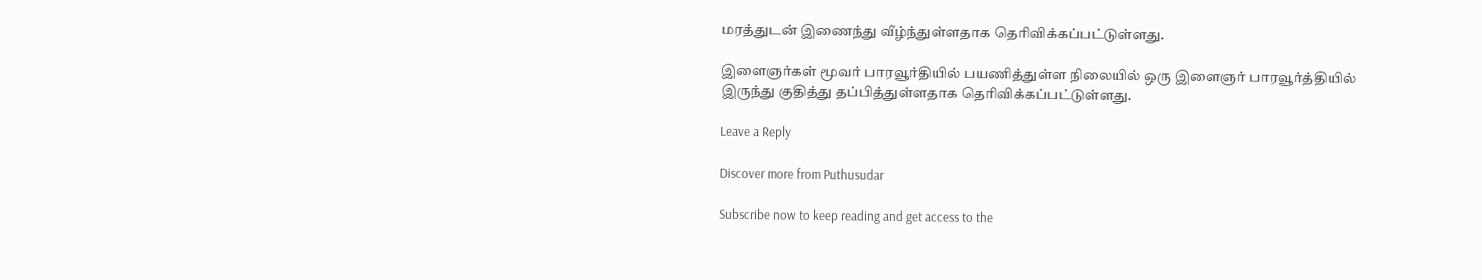மரத்துடன் இணைந்து வீழ்ந்துள்ளதாக தெரிவிக்கப்பட்டுள்ளது.

இளைஞர்கள் மூவர் பாரவூர்தியில் பயணித்துள்ள நிலையில் ஒரு இளைஞர் பாரவூர்த்தியில் இருந்து குதித்து தப்பித்துள்ளதாக தெரிவிக்கப்பட்டுள்ளது.

Leave a Reply

Discover more from Puthusudar

Subscribe now to keep reading and get access to the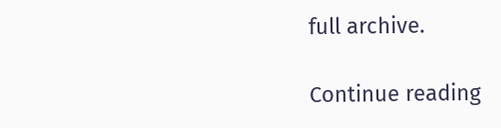full archive.

Continue reading